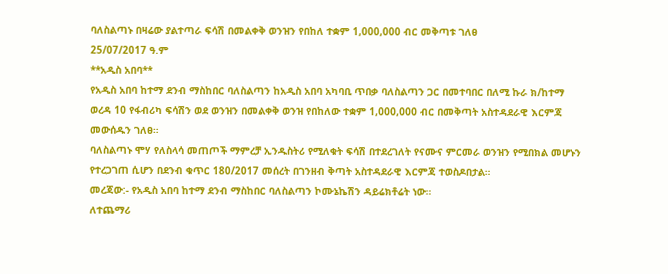ባለስልጣኑ በዛሬው ያልተጣራ ፍሳሽ በመልቀቅ ወንዝን የበከለ ተቋም 1,000,000 ብር መቅጣቱ ገለፀ
25/07/2017 ዓ.ም
**አዲስ አበባ**
የአዲስ አበባ ከተማ ደንብ ማስከበር ባለስልጣን ከአዲስ አበባ አካባቢ ጥበቃ ባለስልጣን ጋር በመተባበር በለሚ ኩራ ክ/ከተማ ወረዳ 10 የፋብሪካ ፍሳሽን ወደ ወንዝን በመልቀቅ ወንዝ የበከለው ተቋም 1,000,000 ብር በመቅጣት አስተዳደራዊ እርምጃ መውሰዱን ገለፀ።
ባለስልጣኑ ሞሃ የለስላሳ መጠጦች ማምረቻ ኢንዱስትሪ የሚለቁት ፍሳሽ በተደረገለት የናሙና ምርመራ ወንዝን የሚበክል መሆኑን የተረጋገጠ ሲሆን በደንብ ቁጥር 180/2017 መሰረት በገንዘብ ቅጣት አስተዳደራዊ እርምጃ ተወስዶበታል።
መረጃው:- የአዲስ አበባ ከተማ ደንብ ማስከበር ባለስልጣን ኮሙኔኬሽን ዳይሬክቶሬት ነው።
ለተጨማሪ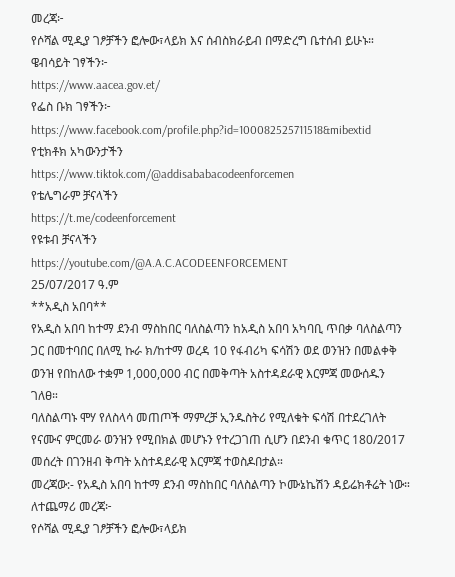መረጃ፦
የሶሻል ሚዲያ ገፆቻችን ፎሎው፣ላይክ እና ሰብስክራይብ በማድረግ ቤተሰብ ይሁኑ።
ዌብሳይት ገፃችን፦
https://www.aacea.gov.et/
የፌስ ቡክ ገፃችን፦
https://www.facebook.com/profile.php?id=100082525711518&mibextid
የቲክቶክ አካውንታችን
https://www.tiktok.com/@addisababacodeenforcemen
የቴሌግራም ቻናላችን
https://t.me/codeenforcement
የዩቱብ ቻናላችን
https://youtube.com/@A.A.C.ACODEENFORCEMENT
25/07/2017 ዓ.ም
**አዲስ አበባ**
የአዲስ አበባ ከተማ ደንብ ማስከበር ባለስልጣን ከአዲስ አበባ አካባቢ ጥበቃ ባለስልጣን ጋር በመተባበር በለሚ ኩራ ክ/ከተማ ወረዳ 10 የፋብሪካ ፍሳሽን ወደ ወንዝን በመልቀቅ ወንዝ የበከለው ተቋም 1,000,000 ብር በመቅጣት አስተዳደራዊ እርምጃ መውሰዱን ገለፀ።
ባለስልጣኑ ሞሃ የለስላሳ መጠጦች ማምረቻ ኢንዱስትሪ የሚለቁት ፍሳሽ በተደረገለት የናሙና ምርመራ ወንዝን የሚበክል መሆኑን የተረጋገጠ ሲሆን በደንብ ቁጥር 180/2017 መሰረት በገንዘብ ቅጣት አስተዳደራዊ እርምጃ ተወስዶበታል።
መረጃው:- የአዲስ አበባ ከተማ ደንብ ማስከበር ባለስልጣን ኮሙኔኬሽን ዳይሬክቶሬት ነው።
ለተጨማሪ መረጃ፦
የሶሻል ሚዲያ ገፆቻችን ፎሎው፣ላይክ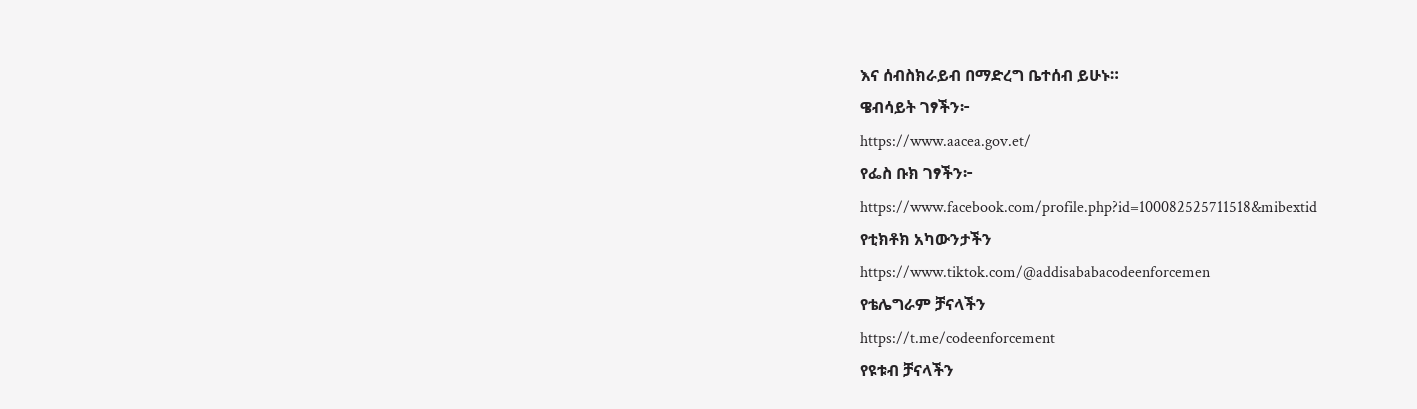እና ሰብስክራይብ በማድረግ ቤተሰብ ይሁኑ።
ዌብሳይት ገፃችን፦
https://www.aacea.gov.et/
የፌስ ቡክ ገፃችን፦
https://www.facebook.com/profile.php?id=100082525711518&mibextid
የቲክቶክ አካውንታችን
https://www.tiktok.com/@addisababacodeenforcemen
የቴሌግራም ቻናላችን
https://t.me/codeenforcement
የዩቱብ ቻናላችን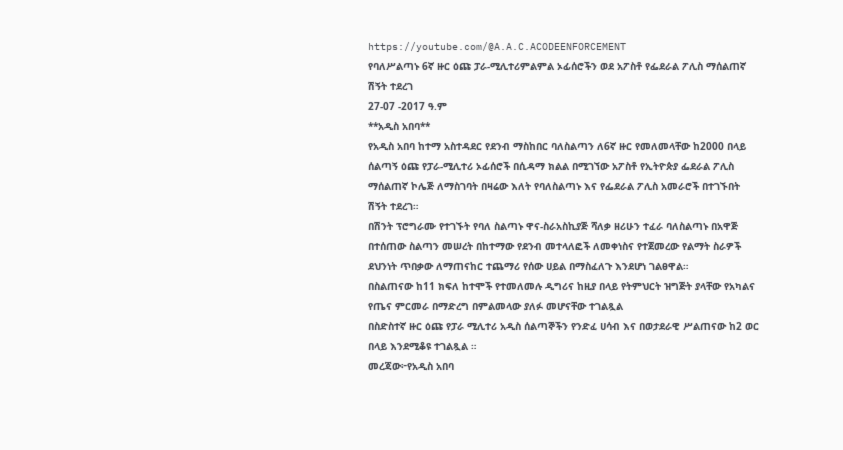https://youtube.com/@A.A.C.ACODEENFORCEMENT
የባለሥልጣኑ 6ኛ ዙር ዕጩ ፓራ-ሚሊተሪምልምል ኦፊሰሮችን ወደ አፖስቶ የፌደራል ፖሊስ ማሰልጠኛ ሽኝት ተደረገ
27-07 -2017 ዓ.ም
**አዲስ አበባ**
የአዲስ አበባ ከተማ አስተዳደር የደንብ ማስከበር ባለስልጣን ለ6ኛ ዙር የመለመላቸው ከ2000 በላይ ሰልጣኝ ዕጩ የፓራ-ሚሊተሪ ኦፊሰሮች በሲዳማ ክልል በሚገኘው አፖስቶ የኢትዮጵያ ፌደራል ፖሊስ ማሰልጠኛ ኮሌጅ ለማስገባት በዛሬው እለት የባለስልጣኑ እና የፌደራል ፖሊስ አመራሮች በተገኙበት ሽኝት ተደረገ።
በሽንት ፕሮግራሙ የተገኙት የባለ ስልጣኑ ዋና-ስራአስኪያጅ ሻለቃ ዘሪሁን ተፈራ ባለስልጣኑ በአዋጅ በተሰጠው ስልጣን መሠረት በከተማው የደንብ መተላለፎች ለመቀነስና የተጀመረው የልማት ስራዎች ደህንነት ጥበቃው ለማጠናከር ተጨማሪ የሰው ሀይል በማስፈለጉ እንደሆነ ገልፀዋል።
በስልጠናው ከ11 ክፍለ ከተሞች የተመለመሉ ዲግሪና ከዚያ በላይ የትምህርት ዝግጅት ያላቸው የአካልና የጤና ምርመራ በማድረግ በምልመላው ያለፉ መሆናቸው ተገልጿል
በስድስተኛ ዙር ዕጩ የፓራ ሚሊተሪ አዲስ ሰልጣኞችን የንድፈ ሀሳብ እና በወታደራዊ ሥልጠናው ከ2 ወር በላይ እንደሚቆዩ ተገልጿል ።
መረጃው፦የአዲስ አበባ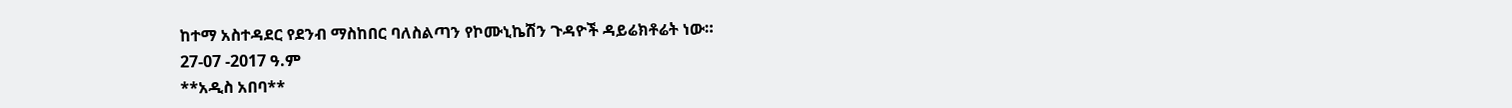ከተማ አስተዳደር የደንብ ማስከበር ባለስልጣን የኮሙኒኬሽን ጉዳዮች ዳይሬክቶሬት ነው።
27-07 -2017 ዓ.ም
**አዲስ አበባ**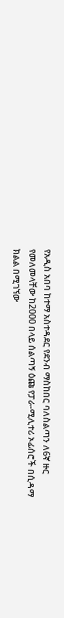የአዲስ አበባ ከተማ አስተዳደር የደንብ ማስከበር ባለስልጣን ለ6ኛ ዙር የመለመላቸው ከ2000 በላይ ሰልጣኝ ዕጩ የፓራ-ሚሊተሪ ኦፊሰሮች በሲዳማ ክልል በሚገኘው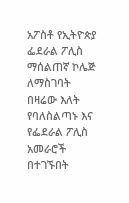አፖስቶ የኢትዮጵያ ፌደራል ፖሊስ ማሰልጠኛ ኮሌጅ ለማስገባት በዛሬው እለት የባለስልጣኑ እና የፌደራል ፖሊስ አመራሮች በተገኙበት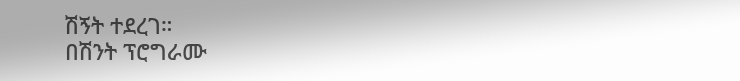ሽኝት ተደረገ።
በሽንት ፕሮግራሙ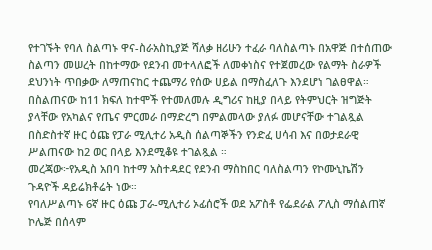የተገኙት የባለ ስልጣኑ ዋና-ስራአስኪያጅ ሻለቃ ዘሪሁን ተፈራ ባለስልጣኑ በአዋጅ በተሰጠው ስልጣን መሠረት በከተማው የደንብ መተላለፎች ለመቀነስና የተጀመረው የልማት ስራዎች ደህንነት ጥበቃው ለማጠናከር ተጨማሪ የሰው ሀይል በማስፈለጉ እንደሆነ ገልፀዋል።
በስልጠናው ከ11 ክፍለ ከተሞች የተመለመሉ ዲግሪና ከዚያ በላይ የትምህርት ዝግጅት ያላቸው የአካልና የጤና ምርመራ በማድረግ በምልመላው ያለፉ መሆናቸው ተገልጿል
በስድስተኛ ዙር ዕጩ የፓራ ሚሊተሪ አዲስ ሰልጣኞችን የንድፈ ሀሳብ እና በወታደራዊ ሥልጠናው ከ2 ወር በላይ እንደሚቆዩ ተገልጿል ።
መረጃው፦የአዲስ አበባ ከተማ አስተዳደር የደንብ ማስከበር ባለስልጣን የኮሙኒኬሽን ጉዳዮች ዳይሬክቶሬት ነው።
የባለሥልጣኑ 6ኛ ዙር ዕጩ ፓራ-ሚሊተሪ ኦፊሰሮች ወደ አፖስቶ የፌደራል ፖሊስ ማሰልጠኛ ኮሌጅ በሰላም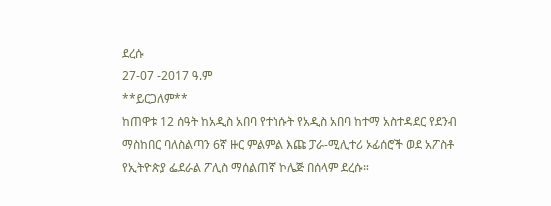ደረሱ
27-07 -2017 ዓ.ም
**ይርጋለም**
ከጠዋቱ 12 ሰዓት ከአዲስ አበባ የተነሱት የአዲስ አበባ ከተማ አስተዳደር የደንብ ማስከበር ባለስልጣን 6ኛ ዙር ምልምል እጩ ፓራ-ሚሊተሪ ኦፊሰሮች ወደ አፖስቶ የኢትዮጵያ ፌደራል ፖሊስ ማሰልጠኛ ኮሌጅ በሰላም ደረሱ።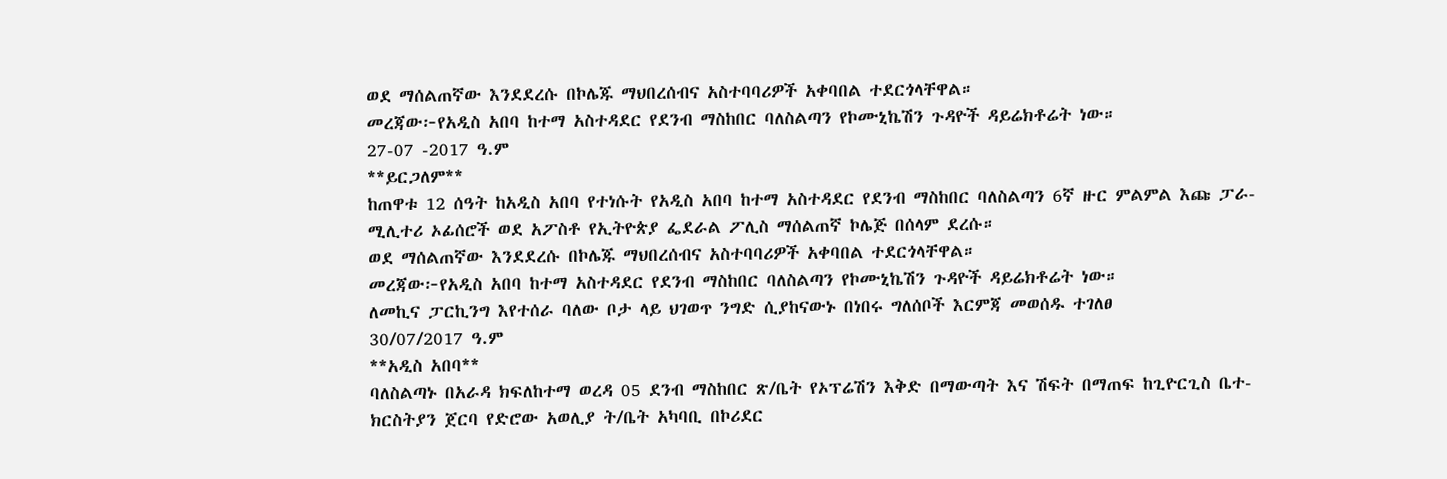ወደ ማሰልጠኛው እንደደረሱ በኮሌጁ ማህበረሰብና አስተባባሪዎች አቀባበል ተደርጎላቸዋል።
መረጃው፦የአዲስ አበባ ከተማ አስተዳደር የደንብ ማስከበር ባለስልጣን የኮሙኒኬሽን ጉዳዮች ዳይሬክቶሬት ነው።
27-07 -2017 ዓ.ም
**ይርጋለም**
ከጠዋቱ 12 ሰዓት ከአዲስ አበባ የተነሱት የአዲስ አበባ ከተማ አስተዳደር የደንብ ማስከበር ባለስልጣን 6ኛ ዙር ምልምል እጩ ፓራ-ሚሊተሪ ኦፊሰሮች ወደ አፖስቶ የኢትዮጵያ ፌደራል ፖሊስ ማሰልጠኛ ኮሌጅ በሰላም ደረሱ።
ወደ ማሰልጠኛው እንደደረሱ በኮሌጁ ማህበረሰብና አስተባባሪዎች አቀባበል ተደርጎላቸዋል።
መረጃው፦የአዲስ አበባ ከተማ አስተዳደር የደንብ ማስከበር ባለስልጣን የኮሙኒኬሽን ጉዳዮች ዳይሬክቶሬት ነው።
ለመኪና ፓርኪንግ እየተሰራ ባለው ቦታ ላይ ህገወጥ ንግድ ሲያከናውኑ በነበሩ ግለሰቦች እርምጃ መወሰዱ ተገለፀ
30/07/2017 ዓ.ም
**አዲስ አበባ**
ባለስልጣኑ በአራዳ ክፍለከተማ ወረዳ 05 ደንብ ማስከበር ጽ/ቤት የኦፕሬሽን እቅድ በማውጣት እና ሽፍት በማጠፍ ከጊዮርጊስ ቤተ-ክርስትያን ጀርባ የድሮው አወሊያ ት/ቤት አካባቢ በኮሪደር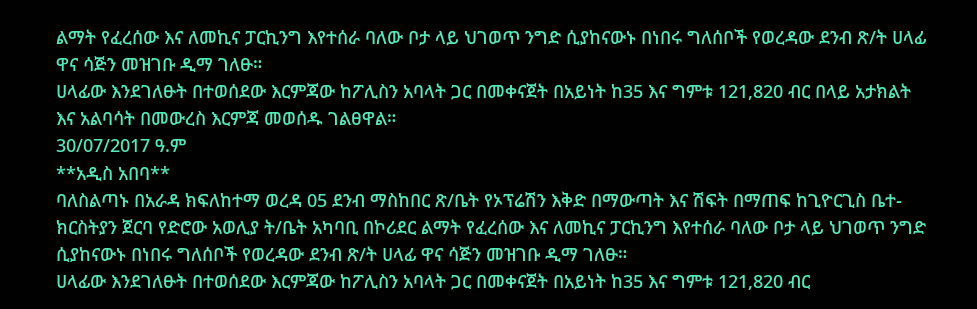ልማት የፈረሰው እና ለመኪና ፓርኪንግ እየተሰራ ባለው ቦታ ላይ ህገወጥ ንግድ ሲያከናውኑ በነበሩ ግለሰቦች የወረዳው ደንብ ጽ/ት ሀላፊ ዋና ሳጅን መዝገቡ ዲማ ገለፁ።
ሀላፊው እንደገለፁት በተወሰደው እርምጃው ከፖሊስን አባላት ጋር በመቀናጀት በአይነት ከ35 እና ግምቱ 121,820 ብር በላይ አታክልት እና አልባሳት በመውረስ እርምጃ መወሰዱ ገልፀዋል።
30/07/2017 ዓ.ም
**አዲስ አበባ**
ባለስልጣኑ በአራዳ ክፍለከተማ ወረዳ 05 ደንብ ማስከበር ጽ/ቤት የኦፕሬሽን እቅድ በማውጣት እና ሽፍት በማጠፍ ከጊዮርጊስ ቤተ-ክርስትያን ጀርባ የድሮው አወሊያ ት/ቤት አካባቢ በኮሪደር ልማት የፈረሰው እና ለመኪና ፓርኪንግ እየተሰራ ባለው ቦታ ላይ ህገወጥ ንግድ ሲያከናውኑ በነበሩ ግለሰቦች የወረዳው ደንብ ጽ/ት ሀላፊ ዋና ሳጅን መዝገቡ ዲማ ገለፁ።
ሀላፊው እንደገለፁት በተወሰደው እርምጃው ከፖሊስን አባላት ጋር በመቀናጀት በአይነት ከ35 እና ግምቱ 121,820 ብር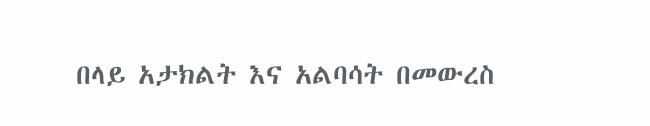በላይ አታክልት እና አልባሳት በመውረስ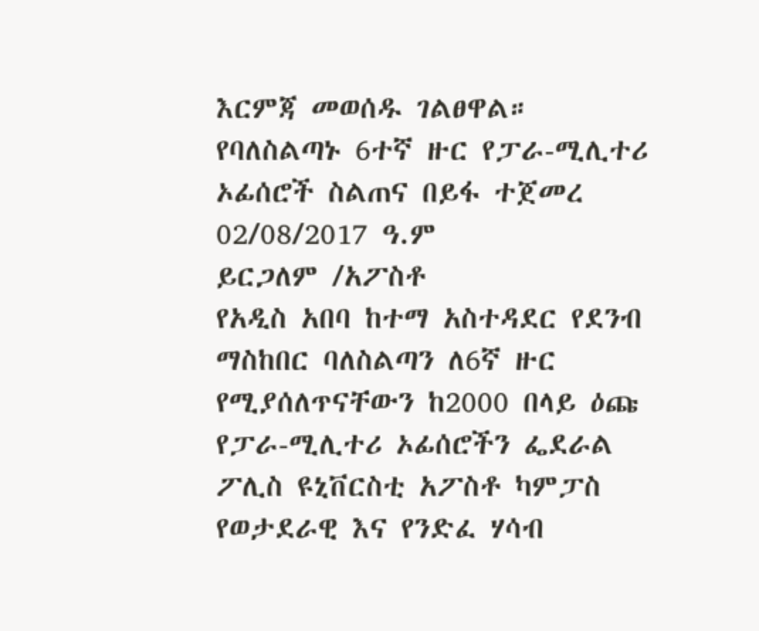እርምጃ መወሰዱ ገልፀዋል።
የባለስልጣኑ 6ተኛ ዙር የፓራ-ሚሊተሪ ኦፊሰሮች ስልጠና በይፋ ተጀመረ
02/08/2017 ዓ.ም
ይርጋለም /አፖስቶ
የአዲስ አበባ ከተማ አስተዳደር የደንብ ማስከበር ባለስልጣን ለ6ኛ ዙር የሚያሰለጥናቸውን ከ2000 በላይ ዕጩ የፓራ-ሚሊተሪ ኦፊሰሮችን ፌደራል ፖሊስ ዩኒቨርስቲ አፖስቶ ካምፓስ የወታደራዊ እና የንድፈ ሃሳብ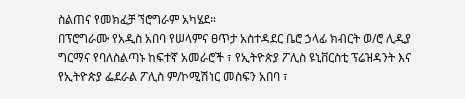ስልጠና የመክፈቻ ኘሮግራም አካሄደ።
በፕሮግራሙ የአዲስ አበባ የሠላምና ፀጥታ አስተዳደር ቤሮ ኃላፊ ክብርት ወ/ሮ ሊዲያ ግርማና የባለስልጣኑ ከፍተኛ አመራሮች ፣ የኢትዮጵያ ፖሊስ ዩኒቨርስቲ ፕሬዝዳንት እና የኢትዮጵያ ፌደራል ፖሊስ ም/ኮሚሽነር መስፍን አበባ ፣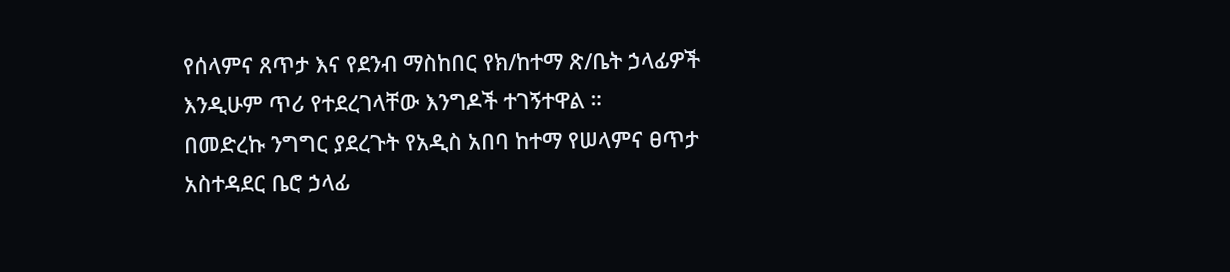የሰላምና ጸጥታ እና የደንብ ማስከበር የክ/ከተማ ጽ/ቤት ኃላፊዎች እንዲሁም ጥሪ የተደረገላቸው እንግዶች ተገኝተዋል ።
በመድረኩ ንግግር ያደረጉት የአዲስ አበባ ከተማ የሠላምና ፀጥታ አስተዳደር ቤሮ ኃላፊ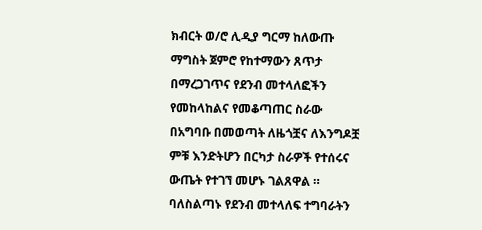ክብርት ወ/ሮ ሊዲያ ግርማ ከለውጡ ማግስት ጀምሮ የከተማውን ጸጥታ በማረጋገጥና የደንብ መተላለፎችን የመከላከልና የመቆጣጠር ስራው በአግባቡ በመወጣት ለዜጎቿና ለእንግዶቿ ምቹ እንድትሆን በርካታ ስራዎች የተሰሩና ውጤት የተገኘ መሆኑ ገልጸዋል ።
ባለስልጣኑ የደንብ መተላለፍ ተግባራትን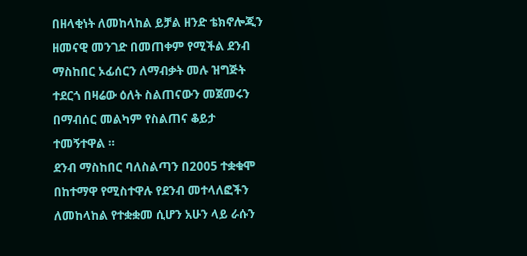በዘላቂነት ለመከላከል ይቻል ዘንድ ቴክኖሎጂን ዘመናዊ መንገድ በመጠቀም የሚችል ደንብ ማስከበር ኦፊሰርን ለማብቃት መሉ ዝግጅት ተደርጎ በዛሬው ዕለት ስልጠናውን መጀመሩን በማብሰር መልካም የስልጠና ቆይታ ተመኝተዋል ።
ደንብ ማስከበር ባለስልጣን በ2005 ተቋቁሞ በከተማዋ የሚስተዋሉ የደንብ መተላለፎችን ለመከላከል የተቋቋመ ሲሆን አሁን ላይ ራሱን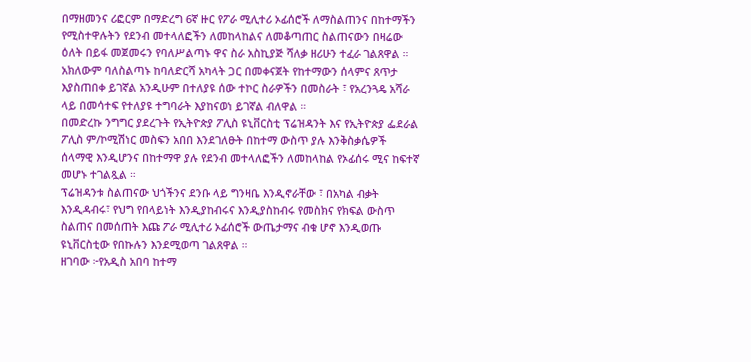በማዘመንና ሪፎርም በማድረግ 6ኛ ዙር የፖራ ሚሊተሪ ኦፊሰሮች ለማስልጠንና በከተማችን የሚስተዋሉትን የደንብ መተላለፎችን ለመከላከልና ለመቆጣጠር ስልጠናውን በዛሬው ዕለት በይፋ መጀመሩን የባለሥልጣኑ ዋና ስራ አስኪያጅ ሻለቃ ዘሪሁን ተፈራ ገልጸዋል ።
አክለውም ባለስልጣኑ ከባለድርሻ አካላት ጋር በመቀናጀት የከተማውን ሰላምና ጸጥታ እያስጠበቀ ይገኛል አንዲሁም በተለያዩ ሰው ተኮር ስራዎችን በመስራት ፣ የአረንጓዴ አሻራ ላይ በመሳተፍ የተለያዩ ተግባራት እያከናወነ ይገኛል ብለዋል ።
በመድረኩ ንግግር ያደረጉት የኢትዮጵያ ፖሊስ ዩኒቨርስቲ ፕሬዝዳንት እና የኢትዮጵያ ፌደራል ፖሊስ ም/ኮሚሽነር መስፍን አበበ እንደገለፁት በከተማ ውስጥ ያሉ እንቅስቃሴዎች ሰላማዊ እንዲሆንና በከተማዋ ያሉ የደንብ መተላለፎችን ለመከላከል የኦፊሰሩ ሚና ከፍተኛ መሆኑ ተገልጿል ።
ፕሬዝዳንቱ ስልጠናው ህጎችንና ደንቡ ላይ ግንዛቤ እንዲኖራቸው ፣ በአካል ብቃት እንዲዳብሩ፣ የህግ የበላይነት እንዲያከብሩና እንዲያስከብሩ የመስክና የክፍል ውስጥ ስልጠና በመሰጠት እጩ ፖራ ሚሊተሪ ኦፊሰሮች ውጤታማና ብቁ ሆኖ እንዲወጡ ዩኒቨርስቲው የበኩሉን እንደሚወጣ ገልጸዋል ።
ዘገባው ፦የአዲስ አበባ ከተማ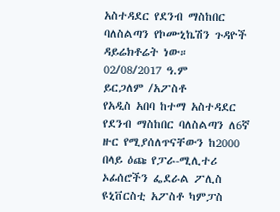አስተዳደር የደንብ ማስከበር ባለስልጣን የኮሙኒኬሽን ጉዳዮች ዳይሬክቶሬት ነው።
02/08/2017 ዓ.ም
ይርጋለም /አፖስቶ
የአዲስ አበባ ከተማ አስተዳደር የደንብ ማስከበር ባለስልጣን ለ6ኛ ዙር የሚያሰለጥናቸውን ከ2000 በላይ ዕጩ የፓራ-ሚሊተሪ ኦፊሰሮችን ፌደራል ፖሊስ ዩኒቨርስቲ አፖስቶ ካምፓስ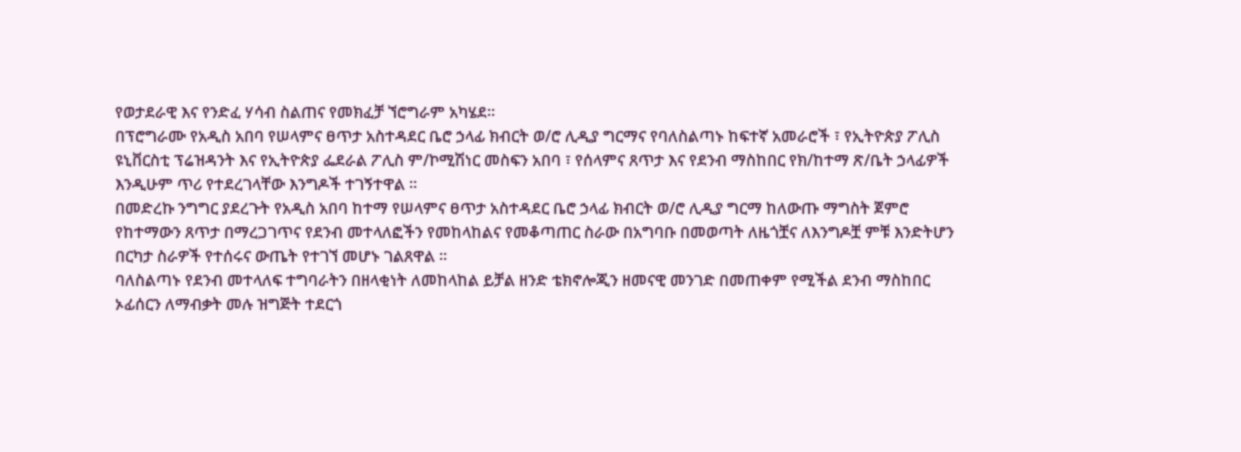የወታደራዊ እና የንድፈ ሃሳብ ስልጠና የመክፈቻ ኘሮግራም አካሄደ።
በፕሮግራሙ የአዲስ አበባ የሠላምና ፀጥታ አስተዳደር ቤሮ ኃላፊ ክብርት ወ/ሮ ሊዲያ ግርማና የባለስልጣኑ ከፍተኛ አመራሮች ፣ የኢትዮጵያ ፖሊስ ዩኒቨርስቲ ፕሬዝዳንት እና የኢትዮጵያ ፌደራል ፖሊስ ም/ኮሚሽነር መስፍን አበባ ፣ የሰላምና ጸጥታ እና የደንብ ማስከበር የክ/ከተማ ጽ/ቤት ኃላፊዎች እንዲሁም ጥሪ የተደረገላቸው እንግዶች ተገኝተዋል ።
በመድረኩ ንግግር ያደረጉት የአዲስ አበባ ከተማ የሠላምና ፀጥታ አስተዳደር ቤሮ ኃላፊ ክብርት ወ/ሮ ሊዲያ ግርማ ከለውጡ ማግስት ጀምሮ የከተማውን ጸጥታ በማረጋገጥና የደንብ መተላለፎችን የመከላከልና የመቆጣጠር ስራው በአግባቡ በመወጣት ለዜጎቿና ለእንግዶቿ ምቹ እንድትሆን በርካታ ስራዎች የተሰሩና ውጤት የተገኘ መሆኑ ገልጸዋል ።
ባለስልጣኑ የደንብ መተላለፍ ተግባራትን በዘላቂነት ለመከላከል ይቻል ዘንድ ቴክኖሎጂን ዘመናዊ መንገድ በመጠቀም የሚችል ደንብ ማስከበር ኦፊሰርን ለማብቃት መሉ ዝግጅት ተደርጎ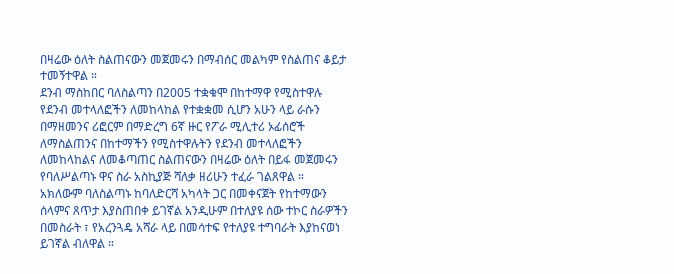በዛሬው ዕለት ስልጠናውን መጀመሩን በማብሰር መልካም የስልጠና ቆይታ ተመኝተዋል ።
ደንብ ማስከበር ባለስልጣን በ2005 ተቋቁሞ በከተማዋ የሚስተዋሉ የደንብ መተላለፎችን ለመከላከል የተቋቋመ ሲሆን አሁን ላይ ራሱን በማዘመንና ሪፎርም በማድረግ 6ኛ ዙር የፖራ ሚሊተሪ ኦፊሰሮች ለማስልጠንና በከተማችን የሚስተዋሉትን የደንብ መተላለፎችን ለመከላከልና ለመቆጣጠር ስልጠናውን በዛሬው ዕለት በይፋ መጀመሩን የባለሥልጣኑ ዋና ስራ አስኪያጅ ሻለቃ ዘሪሁን ተፈራ ገልጸዋል ።
አክለውም ባለስልጣኑ ከባለድርሻ አካላት ጋር በመቀናጀት የከተማውን ሰላምና ጸጥታ እያስጠበቀ ይገኛል አንዲሁም በተለያዩ ሰው ተኮር ስራዎችን በመስራት ፣ የአረንጓዴ አሻራ ላይ በመሳተፍ የተለያዩ ተግባራት እያከናወነ ይገኛል ብለዋል ።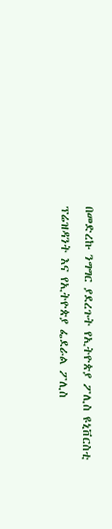በመድረኩ ንግግር ያደረጉት የኢትዮጵያ ፖሊስ ዩኒቨርስቲ ፕሬዝዳንት እና የኢትዮጵያ ፌደራል ፖሊስ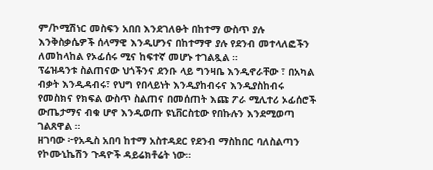ም/ኮሚሽነር መስፍን አበበ እንደገለፁት በከተማ ውስጥ ያሉ እንቅስቃሴዎች ሰላማዊ እንዲሆንና በከተማዋ ያሉ የደንብ መተላለፎችን ለመከላከል የኦፊሰሩ ሚና ከፍተኛ መሆኑ ተገልጿል ።
ፕሬዝዳንቱ ስልጠናው ህጎችንና ደንቡ ላይ ግንዛቤ እንዲኖራቸው ፣ በአካል ብቃት እንዲዳብሩ፣ የህግ የበላይነት እንዲያከብሩና እንዲያስከብሩ የመስክና የክፍል ውስጥ ስልጠና በመሰጠት እጩ ፖራ ሚሊተሪ ኦፊሰሮች ውጤታማና ብቁ ሆኖ እንዲወጡ ዩኒቨርስቲው የበኩሉን እንደሚወጣ ገልጸዋል ።
ዘገባው ፦የአዲስ አበባ ከተማ አስተዳደር የደንብ ማስከበር ባለስልጣን የኮሙኒኬሽን ጉዳዮች ዳይሬክቶሬት ነው።